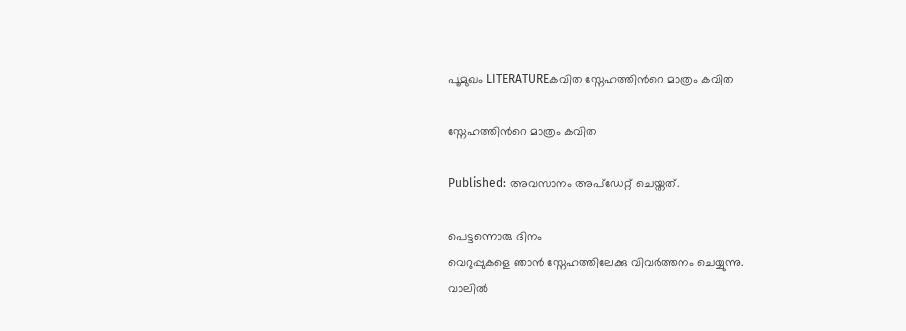പൂമുഖം LITERATUREകവിത സ്നേഹത്തിന്‍റെ മാത്രം കവിത

സ്നേഹത്തിന്‍റെ മാത്രം കവിത

Published: അവസാനം അപ്ഡേറ്റ് ചെയ്തത്.

പെട്ടന്നൊരു ദിനം
വെറുപ്പുകളെ ഞാൻ സ്നേഹത്തിലേക്കു വിവർത്തനം ചെയ്യുന്നു.
വാലിൽ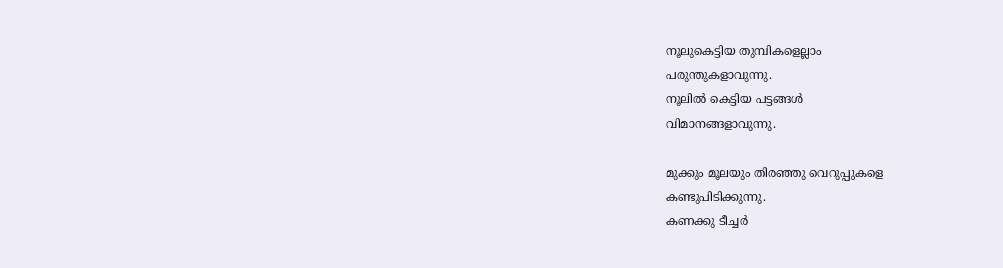നൂലുകെട്ടിയ തുമ്പികളെല്ലാം
പരുന്തുകളാവുന്നു.
നൂലിൽ കെട്ടിയ പട്ടങ്ങൾ
വിമാനങ്ങളാവുന്നു.

മുക്കും മൂലയും തിരഞ്ഞു വെറുപ്പുകളെ
കണ്ടുപിടിക്കുന്നു.
കണക്കു ടീച്ചർ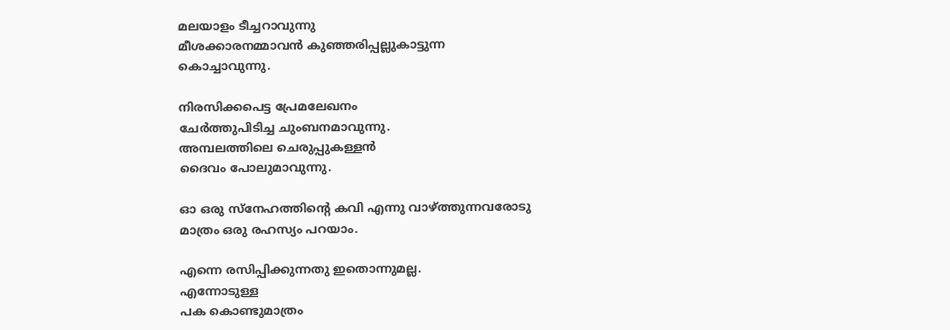മലയാളം ടീച്ചറാവുന്നു
മീശക്കാരനമ്മാവൻ കുഞ്ഞരിപ്പല്ലുകാട്ടുന്ന
കൊച്ചാവുന്നു.

നിരസിക്കപെട്ട പ്രേമലേഖനം
ചേർത്തുപിടിച്ച ചുംബനമാവുന്നു.
അമ്പലത്തിലെ ചെരുപ്പുകള്ളൻ
ദൈവം പോലുമാവുന്നു.

ഓ ഒരു സ്നേഹത്തിന്‍റെ കവി എന്നു വാഴ്ത്തുന്നവരോടു മാത്രം ഒരു രഹസ്യം പറയാം.

എന്നെ രസിപ്പിക്കുന്നതു ഇതൊന്നുമല്ല.
എന്നോടുള്ള
പക കൊണ്ടുമാത്രം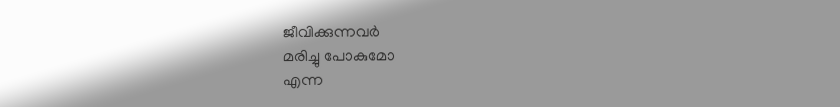ജീവിക്കുന്നവർ
മരിച്ചു പോകുമോ
എന്ന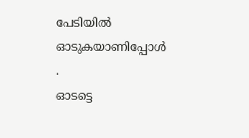പേടിയിൽ
ഓടുകയാണിപ്പോൾ .
ഓടട്ടെ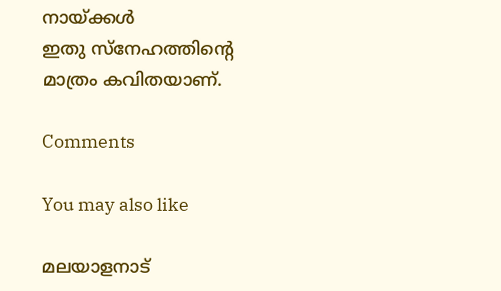നായ്ക്കൾ
ഇതു സ്നേഹത്തിന്‍റെ മാത്രം കവിതയാണ്.

Comments

You may also like

മലയാളനാട്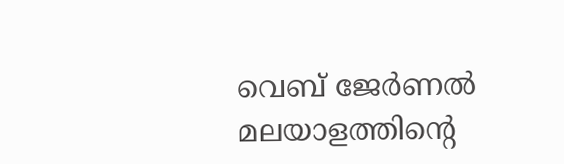വെബ് ജേർണൽ
മലയാളത്തിന്റെ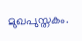മുഖപുസ്തകം.